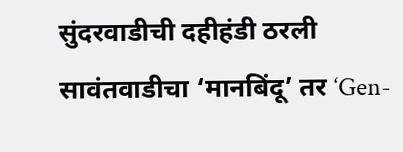सुंदरवाडीची दहीहंडी ठरली सावंतवाडीचा ‘मानबिंदू’ तर ‘Gen-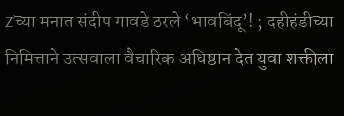Z’च्या मनात संदीप गावडे ठरले ‘भावबिंदू’! ; दहीहंडीच्या निमित्ताने उत्सवाला वैचारिक अधिष्ठान देत युवा शक्तीला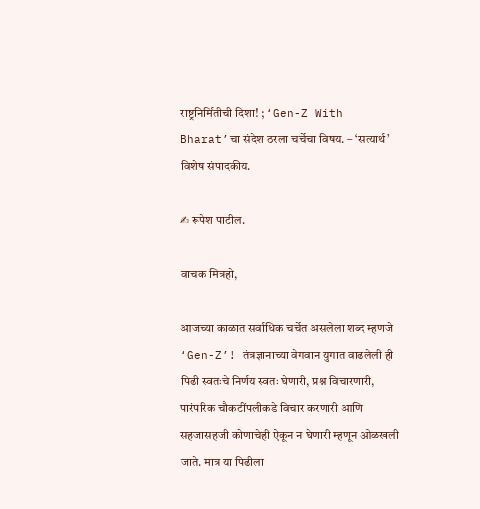राष्ट्रनिर्मितीची दिशा! ; ‘Gen-Z With Bharat’चा संदेश ठरला चर्चेचा विषय. – ‘सत्यार्थ’ विशेष संपादकीय.

✍ रूपेश पाटील.

वाचक मित्रहो,

आजच्या काळात सर्वाधिक चर्चेत असलेला शब्द म्हणजे ‘Gen-Z’! तंत्रज्ञानाच्या वेगवान युगात वाढलेली ही पिढी स्वतःचे निर्णय स्वतः घेणारी, प्रश्न विचारणारी, पारंपरिक चौकटींपलीकडे विचार करणारी आणि सहजासहजी कोणाचेही ऐकून न घेणारी म्हणून ओळखली जाते. मात्र या पिढीला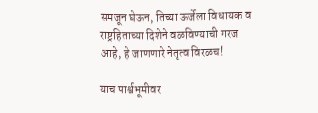समजून घेऊन, तिच्या ऊर्जेला विधायक व राष्ट्रहिताच्या दिशेने वळविण्याची गरज आहे, हे जाणणारे नेतृत्व विरळच!

याच पार्श्वभूमीवर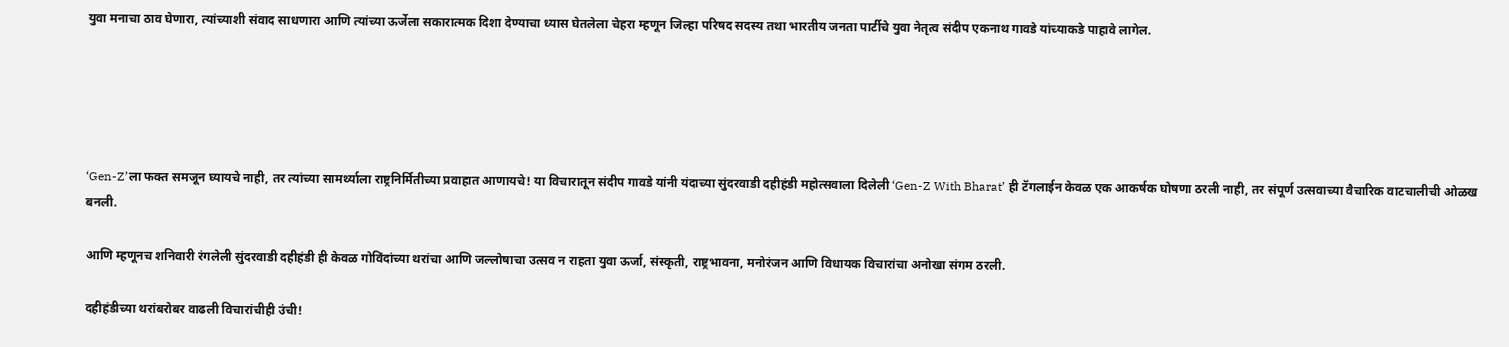युवा मनाचा ठाव घेणारा, त्यांच्याशी संवाद साधणारा आणि त्यांच्या ऊर्जेला सकारात्मक दिशा देण्याचा ध्यास घेतलेला चेहरा म्हणून जिल्हा परिषद सदस्य तथा भारतीय जनता पार्टीचे युवा नेतृत्व संदीप एकनाथ गावडे यांच्याकडे पाहावे लागेल.





‘Gen-Z’ला फक्त समजून घ्यायचे नाही, तर त्यांच्या सामर्थ्याला राष्ट्रनिर्मितीच्या प्रवाहात आणायचे! या विचारातून संदीप गावडे यांनी यंदाच्या सुंदरवाडी दहीहंडी महोत्सवाला दिलेली ‘Gen-Z With Bharat’ ही टॅगलाईन केवळ एक आकर्षक घोषणा ठरली नाही, तर संपूर्ण उत्सवाच्या वैचारिक वाटचालीची ओळख बनली.

आणि म्हणूनच शनिवारी रंगलेली सुंदरवाडी दहीहंडी ही केवळ गोविंदांच्या थरांचा आणि जल्लोषाचा उत्सव न राहता युवा ऊर्जा, संस्कृती, राष्ट्रभावना, मनोरंजन आणि विधायक विचारांचा अनोखा संगम ठरली.

दहीहंडीच्या थरांबरोबर वाढली विचारांचीही उंची!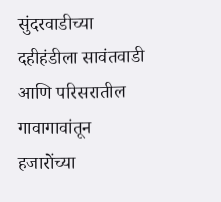सुंदरवाडीच्या दहीहंडीला सावंतवाडी आणि परिसरातील गावागावांतून हजारोंच्या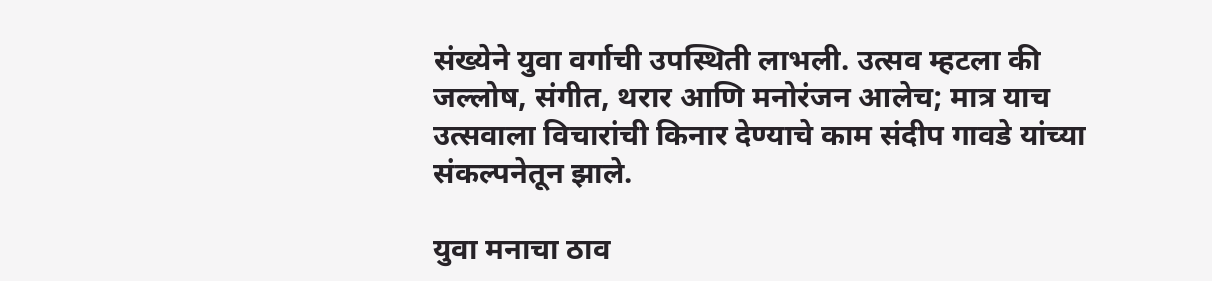संख्येने युवा वर्गाची उपस्थिती लाभली. उत्सव म्हटला की जल्लोष, संगीत, थरार आणि मनोरंजन आलेच; मात्र याच उत्सवाला विचारांची किनार देण्याचे काम संदीप गावडे यांच्या संकल्पनेतून झाले.

युवा मनाचा ठाव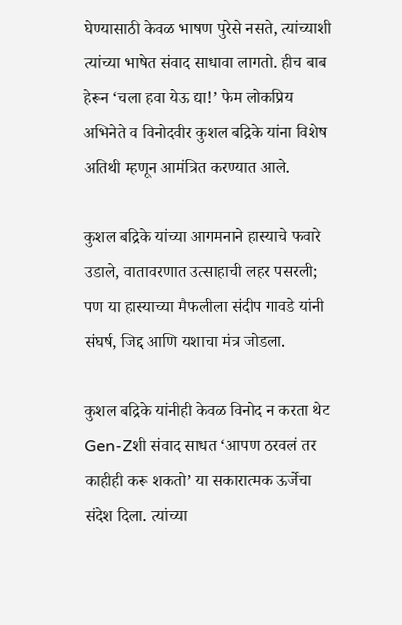घेण्यासाठी केवळ भाषण पुरेसे नसते, त्यांच्याशी त्यांच्या भाषेत संवाद साधावा लागतो. हीच बाब हेरून ‘चला हवा येऊ द्या!’ फेम लोकप्रिय अभिनेते व विनोदवीर कुशल बद्रिके यांना विशेष अतिथी म्हणून आमंत्रित करण्यात आले.

कुशल बद्रिके यांच्या आगमनाने हास्याचे फवारे उडाले, वातावरणात उत्साहाची लहर पसरली; पण या हास्याच्या मैफलीला संदीप गावडे यांनी संघर्ष, जिद्द आणि यशाचा मंत्र जोडला.

कुशल बद्रिके यांनीही केवळ विनोद न करता थेट Gen-Zशी संवाद साधत ‘आपण ठरवलं तर काहीही करू शकतो’ या सकारात्मक ऊर्जेचा संदेश दिला. त्यांच्या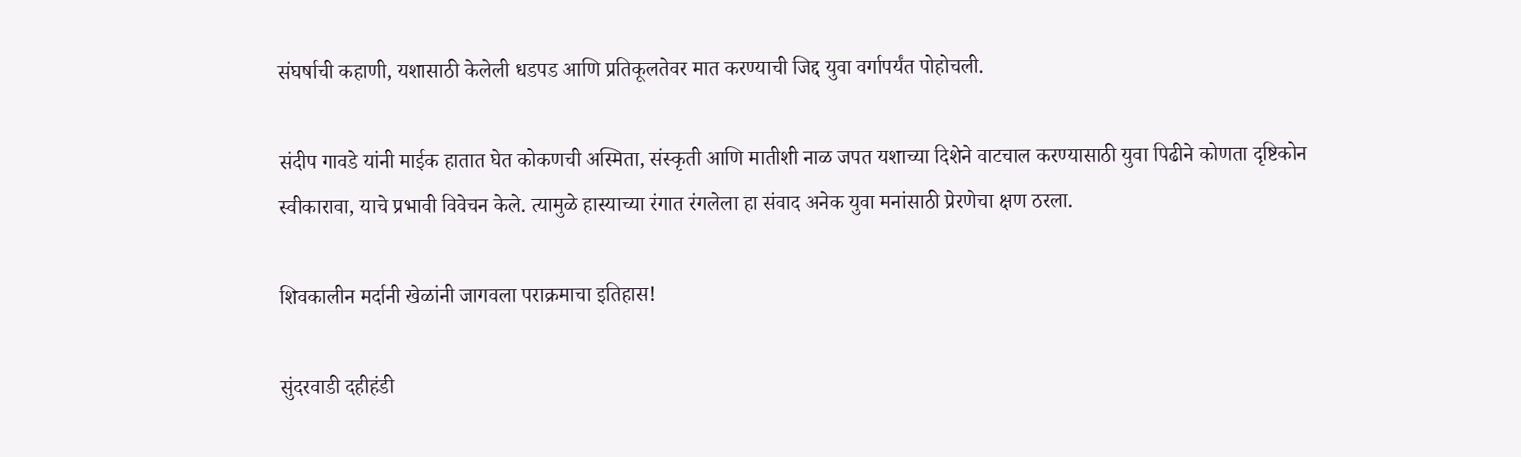संघर्षाची कहाणी, यशासाठी केलेली धडपड आणि प्रतिकूलतेवर मात करण्याची जिद्द युवा वर्गापर्यंत पोहोचली.

संदीप गावडे यांनी माईक हातात घेत कोकणची अस्मिता, संस्कृती आणि मातीशी नाळ जपत यशाच्या दिशेने वाटचाल करण्यासाठी युवा पिढीने कोणता दृष्टिकोन स्वीकारावा, याचे प्रभावी विवेचन केले. त्यामुळे हास्याच्या रंगात रंगलेला हा संवाद अनेक युवा मनांसाठी प्रेरणेचा क्षण ठरला.

शिवकालीन मर्दानी खेळांनी जागवला पराक्रमाचा इतिहास!

सुंदरवाडी दहीहंडी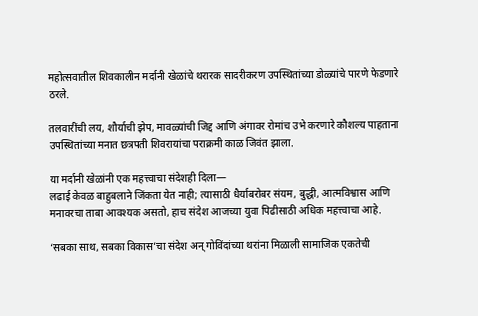महोत्सवातील शिवकालीन मर्दानी खेळांचे थरारक सादरीकरण उपस्थितांच्या डोळ्यांचे पारणे फेडणारे ठरले.

तलवारींची लय, शौर्याची झेप, मावळ्यांची जिद्द आणि अंगावर रोमांच उभे करणारे कौशल्य पाहताना उपस्थितांच्या मनात छत्रपती शिवरायांचा पराक्रमी काळ जिवंत झाला.

या मर्दानी खेळांनी एक महत्त्वाचा संदेशही दिला—
लढाई केवळ बाहुबलाने जिंकता येत नाही; त्यासाठी धैर्याबरोबर संयम, बुद्धी, आत्मविश्वास आणि मनावरचा ताबा आवश्यक असतो, हाच संदेश आजच्या युवा पिढीसाठी अधिक महत्त्वाचा आहे.

‘सबका साथ, सबका विकास’चा संदेश अन् गोविंदांच्या थरांना मिळाली सामाजिक एकतेची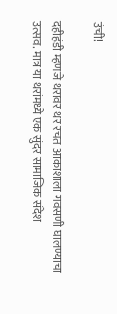उंची!

दहीहंडी म्हणजे थरावर थर रचत आकाशाला गवसणी घालण्याचा उत्सव. मात्र या थरांमध्ये एक सुंदर सामाजिक संदेश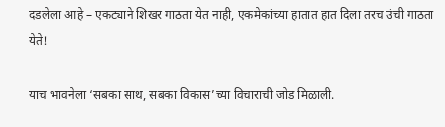दडलेला आहे – एकट्याने शिखर गाठता येत नाही, एकमेकांच्या हातात हात दिला तरच उंची गाठता येते!

याच भावनेला ‘सबका साथ, सबका विकास’च्या विचाराची जोड मिळाली.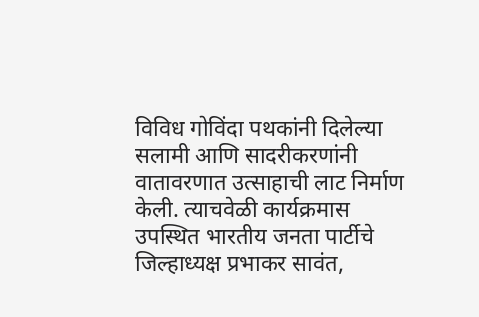विविध गोविंदा पथकांनी दिलेल्या सलामी आणि सादरीकरणांनी वातावरणात उत्साहाची लाट निर्माण केली. त्याचवेळी कार्यक्रमास उपस्थित भारतीय जनता पार्टीचे जिल्हाध्यक्ष प्रभाकर सावंत,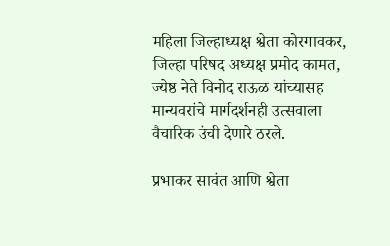महिला जिल्हाध्यक्ष श्वेता कोरगावकर, जिल्हा परिषद अध्यक्ष प्रमोद कामत, ज्येष्ठ नेते विनोद राऊळ यांच्यासह मान्यवरांचे मार्गदर्शनही उत्सवाला वैचारिक उंची देणारे ठरले.

प्रभाकर सावंत आणि श्वेता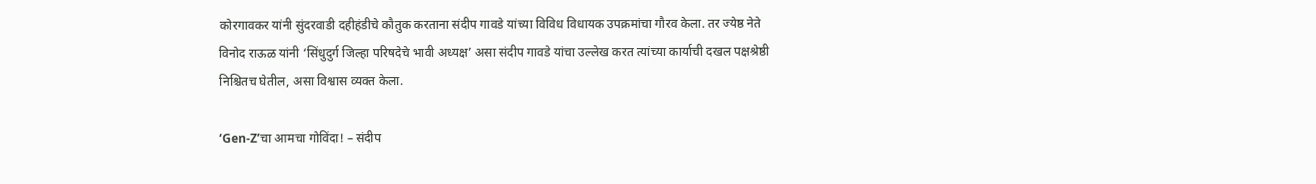कोरगावकर यांनी सुंदरवाडी दहीहंडीचे कौतुक करताना संदीप गावडे यांच्या विविध विधायक उपक्रमांचा गौरव केला. तर ज्येष्ठ नेते विनोद राऊळ यांनी ‘सिंधुदुर्ग जिल्हा परिषदेचे भावी अध्यक्ष’ असा संदीप गावडे यांचा उल्लेख करत त्यांच्या कार्याची दखल पक्षश्रेष्ठी निश्चितच घेतील, असा विश्वास व्यक्त केला.

‘Gen-Z’चा आमचा गोविंदा! – संदीप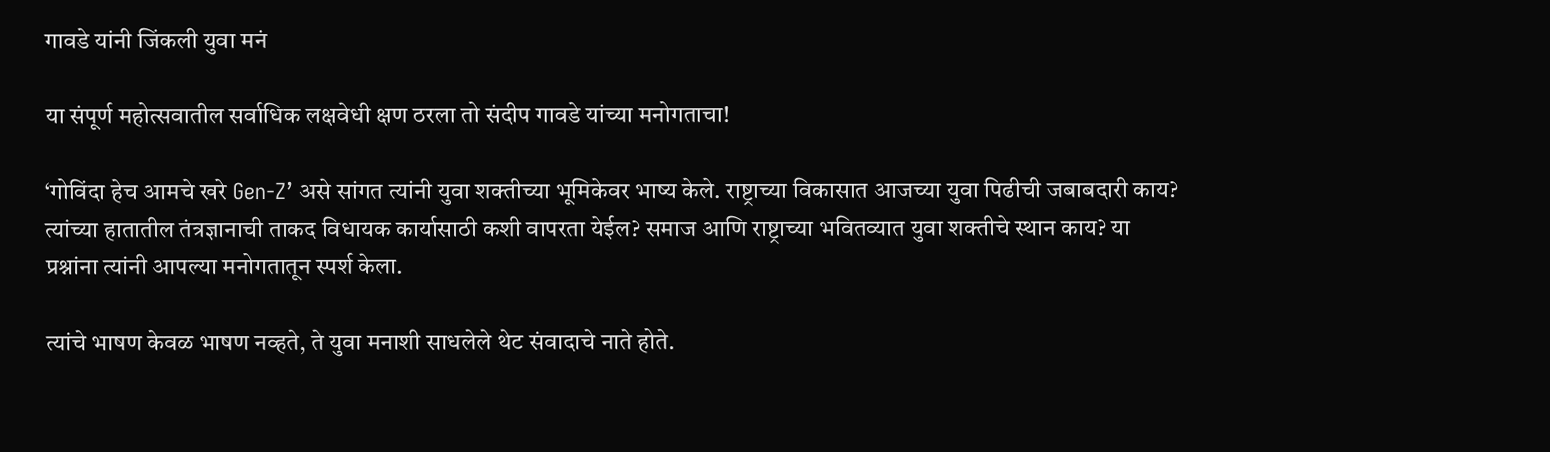गावडे यांनी जिंकली युवा मनं

या संपूर्ण महोत्सवातील सर्वाधिक लक्षवेधी क्षण ठरला तो संदीप गावडे यांच्या मनोगताचा!

‘गोविंदा हेच आमचे खरे Gen-Z’ असे सांगत त्यांनी युवा शक्तीच्या भूमिकेवर भाष्य केले. राष्ट्राच्या विकासात आजच्या युवा पिढीची जबाबदारी काय? त्यांच्या हातातील तंत्रज्ञानाची ताकद विधायक कार्यासाठी कशी वापरता येईल? समाज आणि राष्ट्राच्या भवितव्यात युवा शक्तीचे स्थान काय? या प्रश्नांना त्यांनी आपल्या मनोगतातून स्पर्श केला.

त्यांचे भाषण केवळ भाषण नव्हते, ते युवा मनाशी साधलेले थेट संवादाचे नाते होते.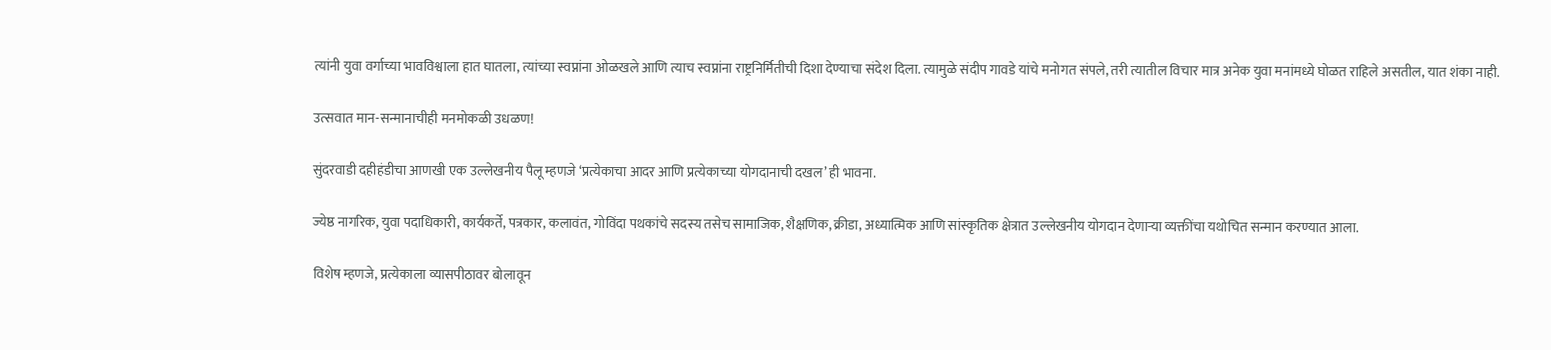त्यांनी युवा वर्गाच्या भावविश्वाला हात घातला, त्यांच्या स्वप्नांना ओळखले आणि त्याच स्वप्नांना राष्ट्रनिर्मितीची दिशा देण्याचा संदेश दिला. त्यामुळे संदीप गावडे यांचे मनोगत संपले, तरी त्यातील विचार मात्र अनेक युवा मनांमध्ये घोळत राहिले असतील, यात शंका नाही.

उत्सवात मान-सन्मानाचीही मनमोकळी उधळण!

सुंदरवाडी दहीहंडीचा आणखी एक उल्लेखनीय पैलू म्हणजे ‘प्रत्येकाचा आदर आणि प्रत्येकाच्या योगदानाची दखल’ ही भावना.

ज्येष्ठ नागरिक, युवा पदाधिकारी, कार्यकर्ते, पत्रकार, कलावंत, गोविंदा पथकांचे सदस्य तसेच सामाजिक, शैक्षणिक, क्रीडा, अध्यात्मिक आणि सांस्कृतिक क्षेत्रात उल्लेखनीय योगदान देणाऱ्या व्यक्तींचा यथोचित सन्मान करण्यात आला.

विशेष म्हणजे, प्रत्येकाला व्यासपीठावर बोलावून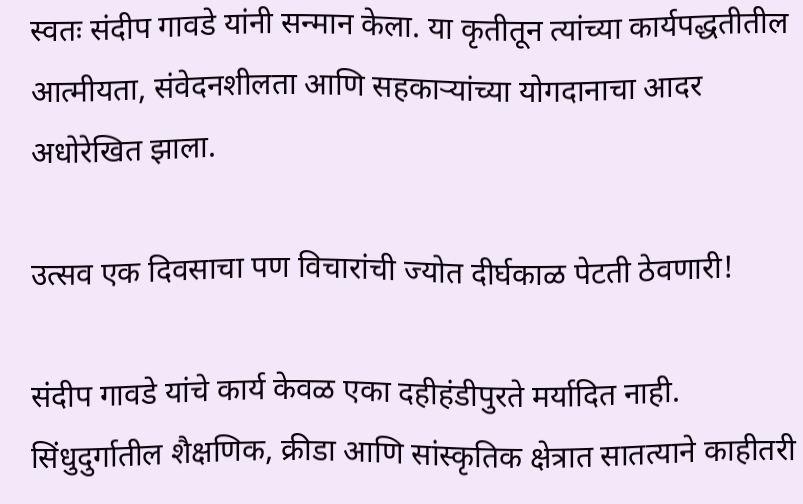स्वतः संदीप गावडे यांनी सन्मान केला. या कृतीतून त्यांच्या कार्यपद्धतीतील आत्मीयता, संवेदनशीलता आणि सहकाऱ्यांच्या योगदानाचा आदर अधोरेखित झाला.

उत्सव एक दिवसाचा पण विचारांची ज्योत दीर्घकाळ पेटती ठेवणारी!

संदीप गावडे यांचे कार्य केवळ एका दहीहंडीपुरते मर्यादित नाही. सिंधुदुर्गातील शैक्षणिक, क्रीडा आणि सांस्कृतिक क्षेत्रात सातत्याने काहीतरी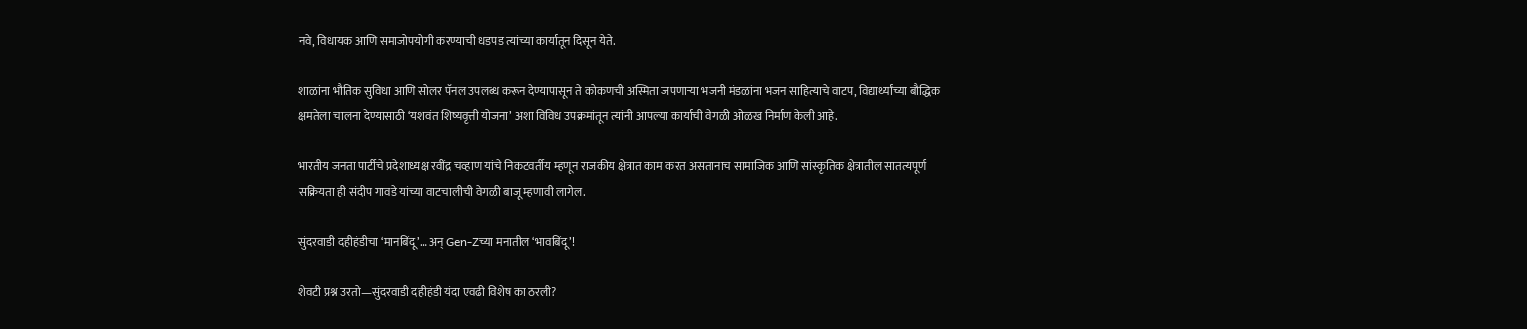नवे, विधायक आणि समाजोपयोगी करण्याची धडपड त्यांच्या कार्यातून दिसून येते.

शाळांना भौतिक सुविधा आणि सोलर पॅनल उपलब्ध करून देण्यापासून ते कोकणची अस्मिता जपणाऱ्या भजनी मंडळांना भजन साहित्याचे वाटप, विद्यार्थ्यांच्या बौद्धिक क्षमतेला चालना देण्यासाठी ‘यशवंत शिष्यवृत्ती योजना’ अशा विविध उपक्रमांतून त्यांनी आपल्या कार्याची वेगळी ओळख निर्माण केली आहे.

भारतीय जनता पार्टीचे प्रदेशाध्यक्ष रवींद्र चव्हाण यांचे निकटवर्तीय म्हणून राजकीय क्षेत्रात काम करत असतानाच सामाजिक आणि सांस्कृतिक क्षेत्रातील सातत्यपूर्ण सक्रियता ही संदीप गावडे यांच्या वाटचालीची वेगळी बाजू म्हणावी लागेल.

सुंदरवाडी दहीहंडीचा ‘मानबिंदू’… अन् Gen-Zच्या मनातील ‘भावबिंदू’!

शेवटी प्रश्न उरतो—सुंदरवाडी दहीहंडी यंदा एवढी विशेष का ठरली?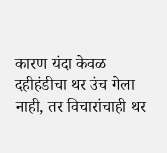कारण यंदा केवळ दहीहंडीचा थर उंच गेला नाही, तर विचारांचाही थर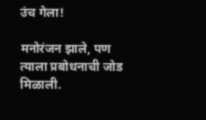उंच गेला!

मनोरंजन झाले, पण त्याला प्रबोधनाची जोड मिळाली.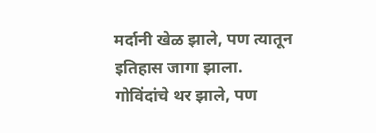मर्दानी खेळ झाले, पण त्यातून इतिहास जागा झाला.
गोविंदांचे थर झाले, पण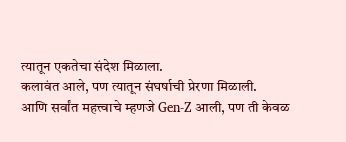त्यातून एकतेचा संदेश मिळाला.
कलावंत आले, पण त्यातून संघर्षाची प्रेरणा मिळाली.
आणि सर्वांत महत्त्वाचे म्हणजे Gen-Z आली, पण ती केवळ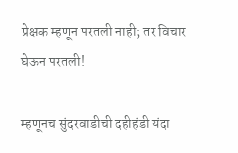प्रेक्षक म्हणून परतली नाही; तर विचार घेऊन परतली!

म्हणूनच सुंदरवाडीची दहीहंडी यंदा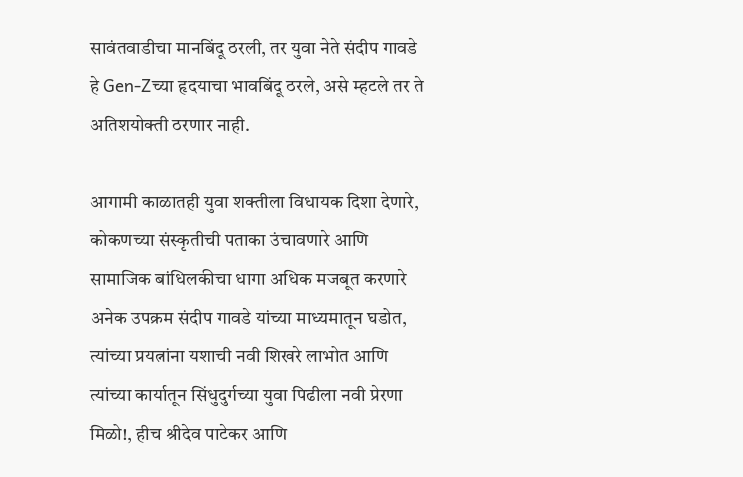सावंतवाडीचा मानबिंदू ठरली, तर युवा नेते संदीप गावडे हे Gen-Zच्या हृदयाचा भावबिंदू ठरले, असे म्हटले तर ते अतिशयोक्ती ठरणार नाही.

आगामी काळातही युवा शक्तीला विधायक दिशा देणारे, कोकणच्या संस्कृतीची पताका उंचावणारे आणि सामाजिक बांधिलकीचा धागा अधिक मजबूत करणारे अनेक उपक्रम संदीप गावडे यांच्या माध्यमातून घडोत, त्यांच्या प्रयत्नांना यशाची नवी शिखरे लाभोत आणि त्यांच्या कार्यातून सिंधुदुर्गच्या युवा पिढीला नवी प्रेरणा मिळो!, हीच श्रीदेव पाटेकर आणि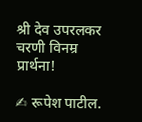श्री देव उपरलकर चरणी विनम्र प्रार्थना!

✍ रूपेश पाटील.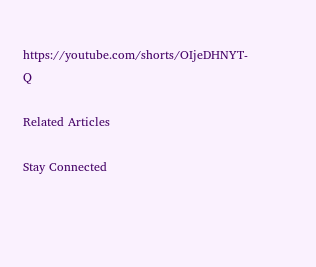https://youtube.com/shorts/OIjeDHNYT-Q

Related Articles

Stay Connected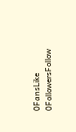0FansLike
0FollowersFollow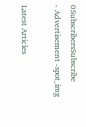0SubscribersSubscribe
- Advertisement -spot_img

Latest Articles